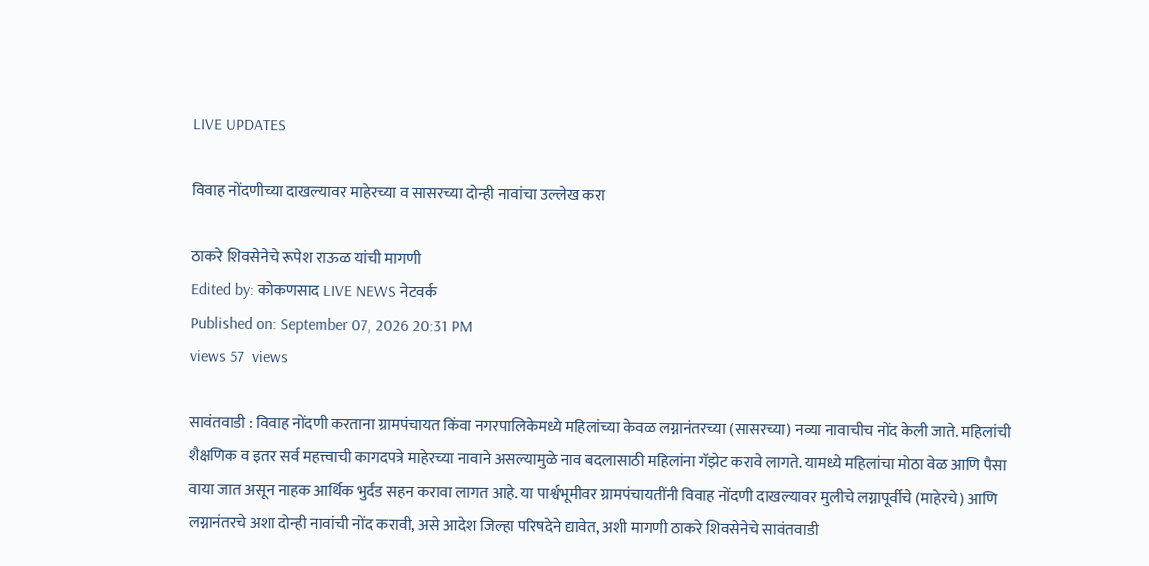LIVE UPDATES

विवाह नोंदणीच्या दाखल्यावर माहेरच्या व सासरच्या दोन्ही नावांचा उल्लेख करा

ठाकरे शिवसेनेचे रूपेश राऊळ यांची मागणी
Edited by: कोकणसाद LIVE NEWS नेटवर्क
Published on: September 07, 2026 20:31 PM
views 57  views

सावंतवाडी : विवाह नोंदणी करताना ग्रामपंचायत किंवा नगरपालिकेमध्ये महिलांच्या केवळ लग्नानंतरच्या (सासरच्या) नव्या नावाचीच नोंद केली जाते. महिलांची शैक्षणिक व इतर सर्व महत्त्वाची कागदपत्रे माहेरच्या नावाने असल्यामुळे नाव बदलासाठी महिलांना गॅझेट करावे लागते. यामध्ये महिलांचा मोठा वेळ आणि पैसा वाया जात असून नाहक आर्थिक भुर्दंड सहन करावा लागत आहे. या पार्श्वभूमीवर ग्रामपंचायतींनी विवाह नोंदणी दाखल्यावर मुलीचे लग्नापूर्वीचे (माहेरचे) आणि लग्नानंतरचे अशा दोन्ही नावांची नोंद करावी, असे आदेश जिल्हा परिषदेने द्यावेत, अशी मागणी ठाकरे शिवसेनेचे सावंतवाडी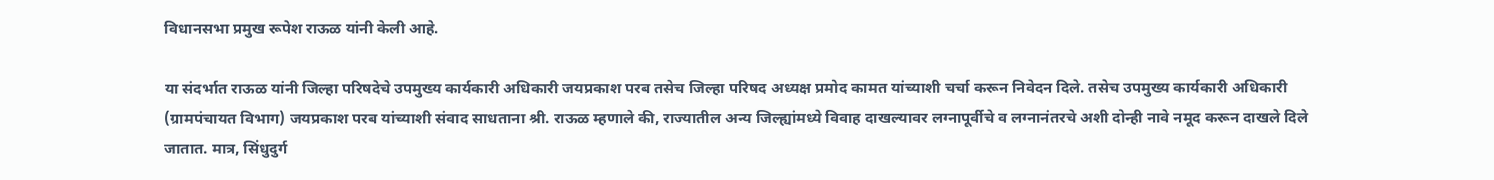विधानसभा प्रमुख रूपेश राऊळ यांनी केली आहे.

या संदर्भात राऊळ यांनी जिल्हा परिषदेचे उपमुख्य कार्यकारी अधिकारी जयप्रकाश परब तसेच जिल्हा परिषद अध्यक्ष प्रमोद कामत यांच्याशी चर्चा करून निवेदन दिले. तसेच उपमुख्य कार्यकारी अधिकारी (ग्रामपंचायत विभाग) जयप्रकाश परब यांच्याशी संवाद साधताना श्री. राऊळ म्हणाले की, राज्यातील अन्य जिल्ह्यांमध्ये विवाह दाखल्यावर लग्नापूर्वीचे व लग्नानंतरचे अशी दोन्ही नावे नमूद करून दाखले दिले जातात. मात्र, सिंधुदुर्ग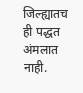जिल्ह्यातच ही पद्धत अंमलात नाही.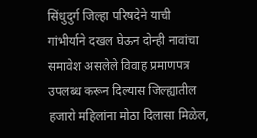सिंधुदुर्ग जिल्हा परिषदेने याची गांभीर्याने दखल घेऊन दोन्ही नावांचा समावेश असलेले विवाह प्रमाणपत्र उपलब्ध करून दिल्यास जिल्ह्यातील हजारो महिलांना मोठा दिलासा मिळेल,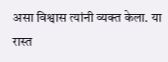असा विश्वास त्यांनी व्यक्त केला. या रास्त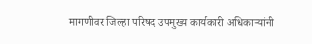मागणीवर जिल्हा परिषद उपमुख्य कार्यकारी अधिकाऱ्यांनी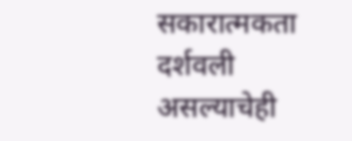सकारात्मकता दर्शवली असल्याचेही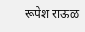रूपेश राऊळ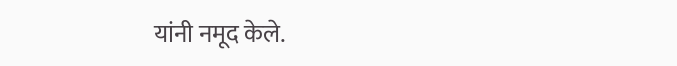यांनी नमूद केले.